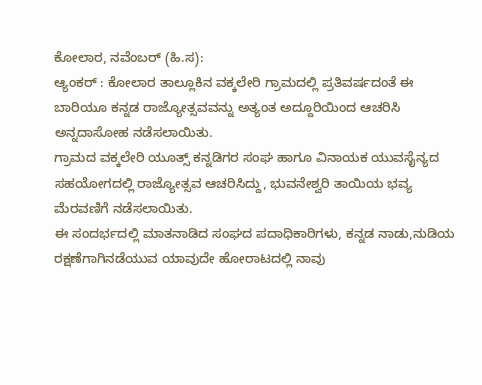ಕೋಲಾರ, ನವೆಂಬರ್ (ಹಿ.ಸ):
ಆ್ಯಂಕರ್ : ಕೋಲಾರ ತಾಲ್ಲೂಕಿನ ವಕ್ಕಲೇರಿ ಗ್ರಾಮದಲ್ಲಿ ಪ್ರತಿವರ್ಷದಂತೆ ಈ ಬಾರಿಯೂ ಕನ್ನಡ ರಾಜ್ಯೋತ್ಸವವನ್ನು ಅತ್ಯಂತ ಅದ್ದೂರಿಯಿಂದ ಆಚರಿಸಿ ಅನ್ನದಾಸೋಹ ನಡೆಸಲಾಯಿತು.
ಗ್ರಾಮದ ವಕ್ಕಲೇರಿ ಯೂತ್ಸ್ ಕನ್ನಡಿಗರ ಸಂಘ ಹಾಗೂ ವಿನಾಯಕ ಯುವಸೈನ್ಯದ ಸಹಯೋಗದಲ್ಲಿ ರಾಜ್ಯೋತ್ಸವ ಆಚರಿಸಿದ್ದು, ಭುವನೇಶ್ವರಿ ತಾಯಿಯ ಭವ್ಯ ಮೆರವಣಿಗೆ ನಡೆಸಲಾಯಿತು.
ಈ ಸಂದರ್ಭದಲ್ಲಿ ಮಾತನಾಡಿದ ಸಂಘದ ಪದಾಧಿಕಾರಿಗಳು, ಕನ್ನಡ ನಾಡು,ನುಡಿಯ ರಕ್ಷಣೆಗಾಗಿನಡೆಯುವ ಯಾವುದೇ ಹೋರಾಟದಲ್ಲಿ ನಾವು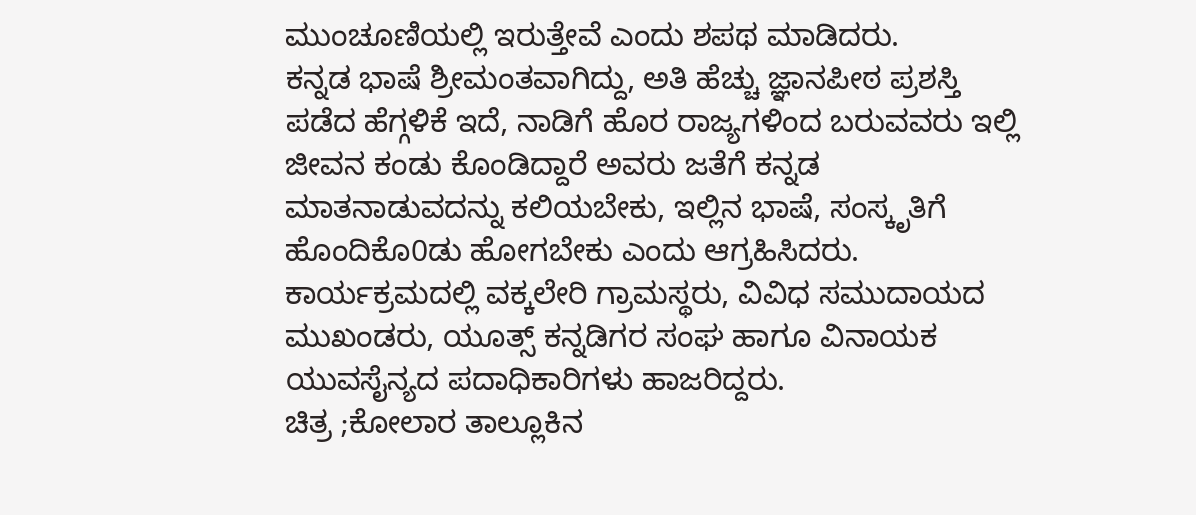ಮುಂಚೂಣಿಯಲ್ಲಿ ಇರುತ್ತೇವೆ ಎಂದು ಶಪಥ ಮಾಡಿದರು.
ಕನ್ನಡ ಭಾಷೆ ಶ್ರೀಮಂತವಾಗಿದ್ದು, ಅತಿ ಹೆಚ್ಚು ಜ್ಞಾನಪೀಠ ಪ್ರಶಸ್ತಿ ಪಡೆದ ಹೆಗ್ಗಳಿಕೆ ಇದೆ, ನಾಡಿಗೆ ಹೊರ ರಾಜ್ಯಗಳಿಂದ ಬರುವವರು ಇಲ್ಲಿ ಜೀವನ ಕಂಡು ಕೊಂಡಿದ್ದಾರೆ ಅವರು ಜತೆಗೆ ಕನ್ನಡ ಮಾತನಾಡುವದನ್ನು ಕಲಿಯಬೇಕು, ಇಲ್ಲಿನ ಭಾಷೆ, ಸಂಸ್ಕೃತಿಗೆ ಹೊಂದಿಕೊ0ಡು ಹೋಗಬೇಕು ಎಂದು ಆಗ್ರಹಿಸಿದರು.
ಕಾರ್ಯಕ್ರಮದಲ್ಲಿ ವಕ್ಕಲೇರಿ ಗ್ರಾಮಸ್ಥರು, ವಿವಿಧ ಸಮುದಾಯದ ಮುಖಂಡರು, ಯೂತ್ಸ್ ಕನ್ನಡಿಗರ ಸಂಘ ಹಾಗೂ ವಿನಾಯಕ ಯುವಸೈನ್ಯದ ಪದಾಧಿಕಾರಿಗಳು ಹಾಜರಿದ್ದರು.
ಚಿತ್ರ ;ಕೋಲಾರ ತಾಲ್ಲೂಕಿನ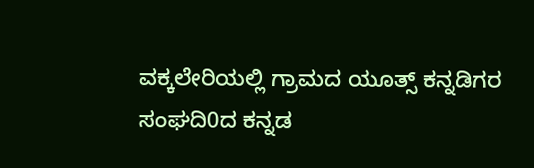ವಕ್ಕಲೇರಿಯಲ್ಲಿ ಗ್ರಾಮದ ಯೂತ್ಸ್ ಕನ್ನಡಿಗರ ಸಂಘದಿ0ದ ಕನ್ನಡ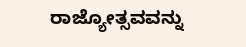ರಾಜ್ಯೋತ್ಸವವನ್ನು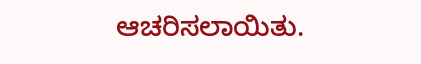ಆಚರಿಸಲಾಯಿತು.